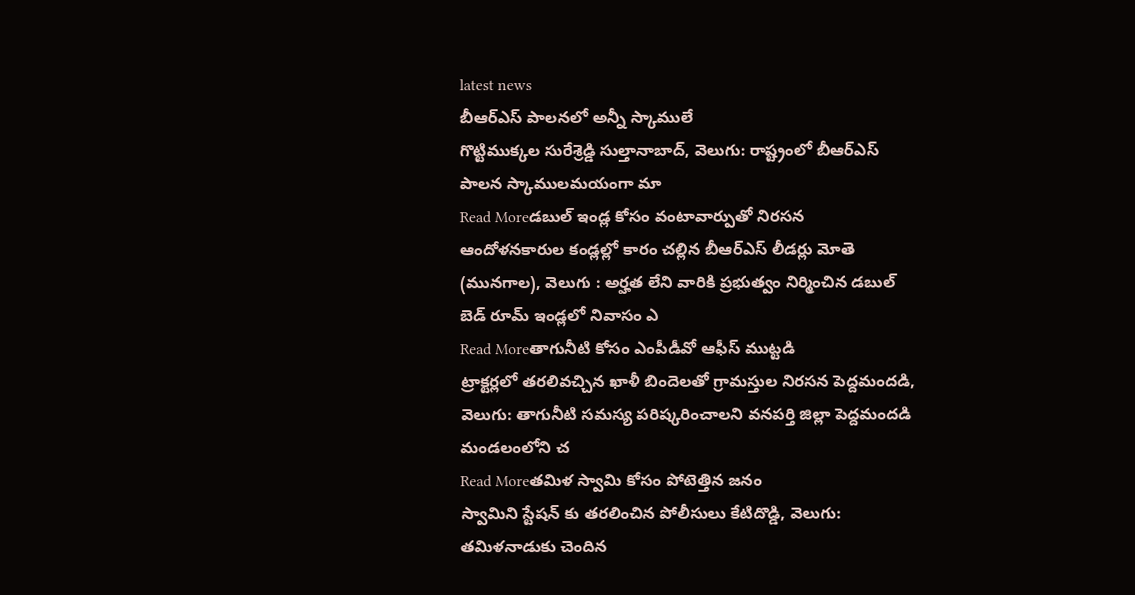latest news
బీఆర్ఎస్ పాలనలో అన్నీ స్కాములే
గొట్టిముక్కల సురేశ్రెడ్డి సుల్తానాబాద్, వెలుగు: రాష్ట్రంలో బీఆర్ఎస్ పాలన స్కాములమయంగా మా
Read Moreడబుల్ ఇండ్ల కోసం వంటావార్పుతో నిరసన
ఆందోళనకారుల కండ్లల్లో కారం చల్లిన బీఆర్ఎస్ లీడర్లు మోతె (మునగాల), వెలుగు : అర్హత లేని వారికి ప్రభుత్వం నిర్మించిన డబుల్ బెడ్ రూమ్ ఇండ్లలో నివాసం ఎ
Read Moreతాగునీటి కోసం ఎంపీడీవో ఆఫీస్ ముట్టడి
ట్రాక్టర్లలో తరలివచ్చిన ఖాళీ బిందెలతో గ్రామస్తుల నిరసన పెద్దమందడి, వెలుగు: తాగునీటి సమస్య పరిష్కరించాలని వనపర్తి జిల్లా పెద్దమందడి మండలంలోని చ
Read Moreతమిళ స్వామి కోసం పోటెత్తిన జనం
స్వామిని స్టేషన్ కు తరలించిన పోలీసులు కేటిదొడ్డి, వెలుగు: తమిళనాడుకు చెందిన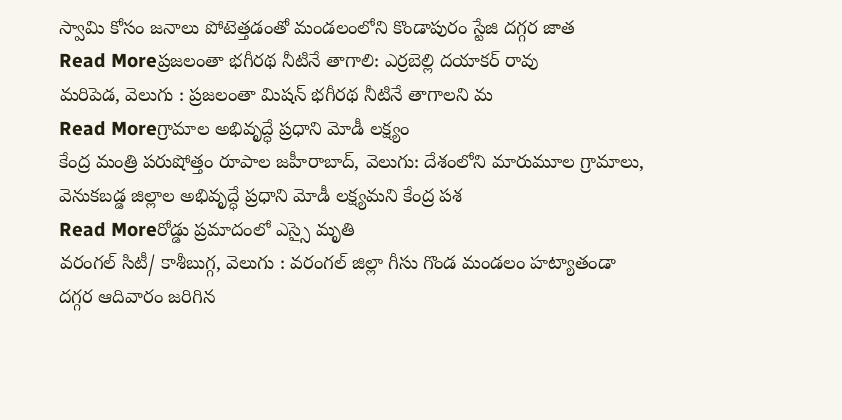స్వామి కోసం జనాలు పోటెత్తడంతో మండలంలోని కొండాపురం స్టేజి దగ్గర జాత
Read Moreప్రజలంతా భగీరథ నీటినే తాగాలి: ఎర్రబెల్లి దయాకర్ రావు
మరిపెడ, వెలుగు : ప్రజలంతా మిషన్ భగీరథ నీటినే తాగాలని మ
Read Moreగ్రామాల అభివృద్ధే ప్రధాని మోడీ లక్ష్యం
కేంద్ర మంత్రి పరుషోత్తం రూపాల జహీరాబాద్, వెలుగు: దేశంలోని మారుమూల గ్రామాలు, వెనుకబడ్డ జిల్లాల అభివృద్ధే ప్రధాని మోడీ లక్ష్యమని కేంద్ర పశ
Read Moreరోడ్డు ప్రమాదంలో ఎస్సై మృతి
వరంగల్ సిటీ/ కాశీబుగ్గ, వెలుగు : వరంగల్ జిల్లా గీసు గొండ మండలం హట్యాతండా దగ్గర ఆదివారం జరిగిన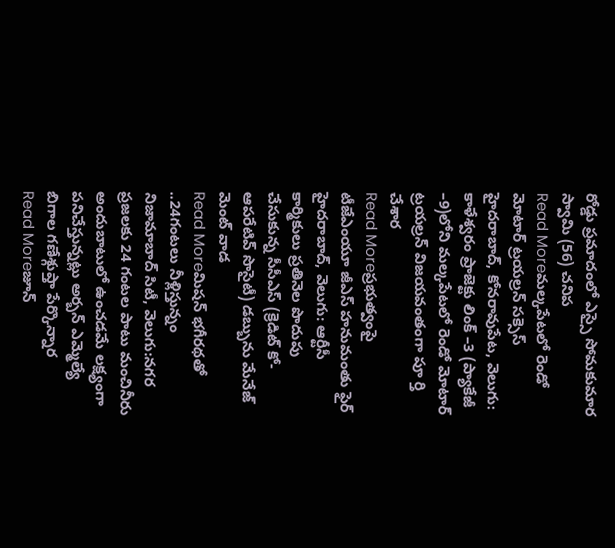రోడ్డు ప్రమాదంలో ఎస్సై సోమకుమార స్వామి (56) చనిప
Read Moreమల్కపేటలో రెండో మోటార్ ట్రయల్రన్ సక్సెస్
హైదరాబాద్, కోనరావుపేట, వెలుగు: కాళేశ్వరం ప్రాజెక్టు లింక్ –3 (ప్యాకేజీ –9)లోని మల్కపేటలో రెండో మోటార్ ట్రయల్రన్ విజయవంతంగా పూ ర్తి చేశార
Read Moreప్రభుత్వంపై టీజేఎంయూ జీఎస్ హనుమంతు ఫైర్
హైదరాబాద్, వెలుగు: ఆర్టీసీ కార్మికులు ప్రతినెల పొదుపు చేసుకున్న సీసీఎస్ (క్రెడిట్ కో-ఆపరేటివ్ సొసైటీ) డబ్బును మేనేజ్ మెంట్ వాడ
Read Moreమిషన్ భగీరథతో ..24గంటలు నీళ్లిస్తున్నం
నిజామాబాద్ సిటీ, వెలుగు:నగర ప్రజలకు 24 గంటల పాటు మంచినీరు అందుబాటులో ఉంచడమే లక్ష్యంగా పనిచేస్తున్నట్లు అర్బన్ ఎమ్మెల్యే బిగాల గణేశ్గుప్తా పేర్కొన్నార
Read Moreజూన్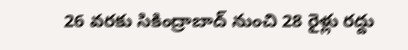26 వరకు సికింద్రాబాద్ నుంచి 28 రైళ్లు రద్దు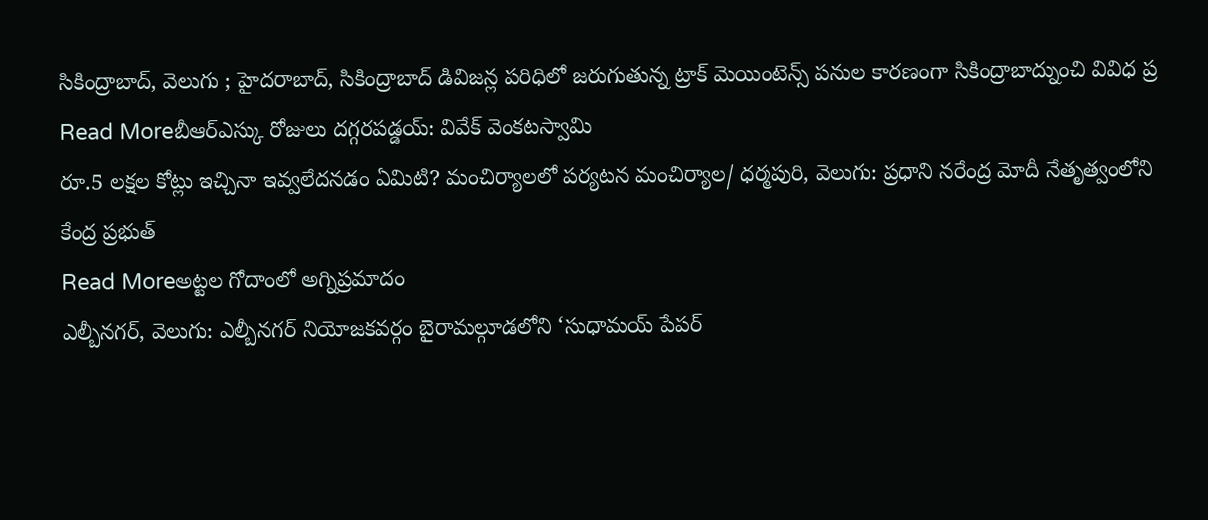సికింద్రాబాద్, వెలుగు ; హైదరాబాద్, సికింద్రాబాద్ డివిజన్ల పరిధిలో జరుగుతున్న ట్రాక్ మెయింటెన్స్ పనుల కారణంగా సికింద్రాబాద్నుంచి వివిధ ప్ర
Read Moreబీఆర్ఎస్కు రోజులు దగ్గరపడ్డయ్: వివేక్ వెంకటస్వామి
రూ.5 లక్షల కోట్లు ఇచ్చినా ఇవ్వలేదనడం ఏమిటి? మంచిర్యాలలో పర్యటన మంచిర్యాల/ ధర్మపురి, వెలుగు: ప్రధాని నరేంద్ర మోదీ నేతృత్వంలోని కేంద్ర ప్రభుత్
Read Moreఅట్టల గోదాంలో అగ్నిప్రమాదం
ఎల్బీనగర్, వెలుగు: ఎల్బీనగర్ నియోజకవర్గం బైరామల్గూడలోని ‘సుధామయ్ పేపర్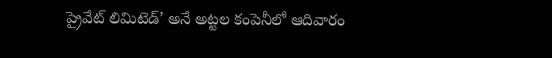ప్రైవేట్ లిమిటెడ్’ అనే అట్టల కంపెనీలో ఆదివారం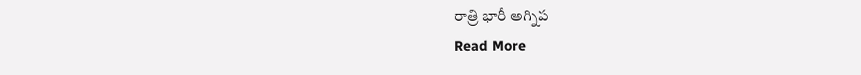రాత్రి భారీ అగ్నిప
Read More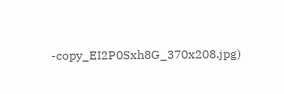-copy_EI2P0Sxh8G_370x208.jpg)